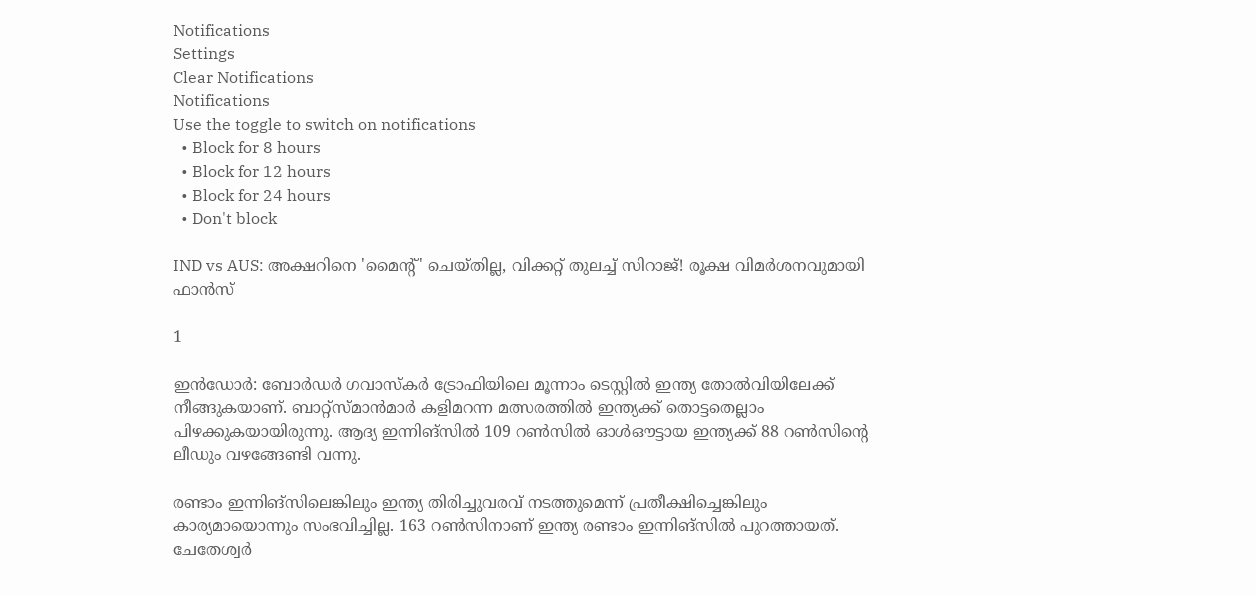Notifications
Settings
Clear Notifications
Notifications
Use the toggle to switch on notifications
  • Block for 8 hours
  • Block for 12 hours
  • Block for 24 hours
  • Don't block

IND vs AUS: അക്ഷറിനെ 'മൈന്റ്' ചെയ്തില്ല, വിക്കറ്റ് തുലച്ച് സിറാജ്! രൂക്ഷ വിമര്‍ശനവുമായി ഫാന്‍സ്

1

ഇന്‍ഡോര്‍: ബോര്‍ഡര്‍ ഗവാസ്‌കര്‍ ട്രോഫിയിലെ മൂന്നാം ടെസ്റ്റില്‍ ഇന്ത്യ തോല്‍വിയിലേക്ക് നീങ്ങുകയാണ്. ബാറ്റ്‌സ്മാന്‍മാര്‍ കളിമറന്ന മത്സരത്തില്‍ ഇന്ത്യക്ക് തൊട്ടതെല്ലാം പിഴക്കുകയായിരുന്നു. ആദ്യ ഇന്നിങ്‌സില്‍ 109 റണ്‍സില്‍ ഓള്‍ഔട്ടായ ഇന്ത്യക്ക് 88 റണ്‍സിന്റെ ലീഡും വഴങ്ങേണ്ടി വന്നു.

രണ്ടാം ഇന്നിങ്‌സിലെങ്കിലും ഇന്ത്യ തിരിച്ചുവരവ് നടത്തുമെന്ന് പ്രതീക്ഷിച്ചെങ്കിലും കാര്യമായൊന്നും സംഭവിച്ചില്ല. 163 റണ്‍സിനാണ് ഇന്ത്യ രണ്ടാം ഇന്നിങ്‌സില്‍ പുറത്തായത്. ചേതേശ്വര്‍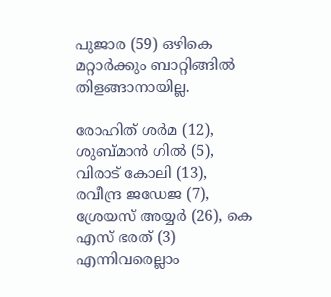പുജാര (59) ഒഴികെ മറ്റാര്‍ക്കും ബാറ്റിങ്ങില്‍ തിളങ്ങാനായില്ല.

രോഹിത് ശര്‍മ (12), ശുബ്മാന്‍ ഗില്‍ (5), വിരാട് കോലി (13), രവീന്ദ്ര ജഡേജ (7), ശ്രേയസ് അയ്യര്‍ (26), കെ എസ് ഭരത് (3) എന്നിവരെല്ലാം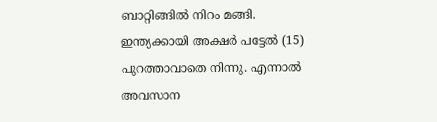ബാറ്റിങ്ങില്‍ നിറം മങ്ങി. ഇന്ത്യക്കായി അക്ഷര്‍ പട്ടേല്‍ (15) പുറത്താവാതെ നിന്നു. എന്നാല്‍ അവസാന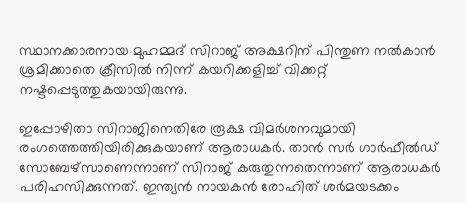സ്ഥാനക്കാരനായ മുഹമ്മദ് സിറാജ് അക്ഷറിന് പിന്തുണ നല്‍കാന്‍ ശ്രമിക്കാതെ ക്രീസില്‍ നിന്ന് കയറിക്കളിച്ച് വിക്കറ്റ് നഷ്ടപ്പെടുത്തുകയായിരുന്നു.

ഇപ്പോഴിതാ സിറാജിനെതിരേ രൂക്ഷ വിമര്‍ശനവുമായി രംഗത്തെത്തിയിരിക്കുകയാണ് ആരാധകര്‍. താന്‍ സര്‍ ഗാര്‍ഫീല്‍ഡ് സോബേഴ്‌സാണെന്നാണ് സിറാജ് കരുതുന്നതെന്നാണ് ആരാധകര്‍ പരിഹസിക്കുന്നത്. ഇന്ത്യന്‍ നായകന്‍ രോഹിത് ശര്‍മയടക്കം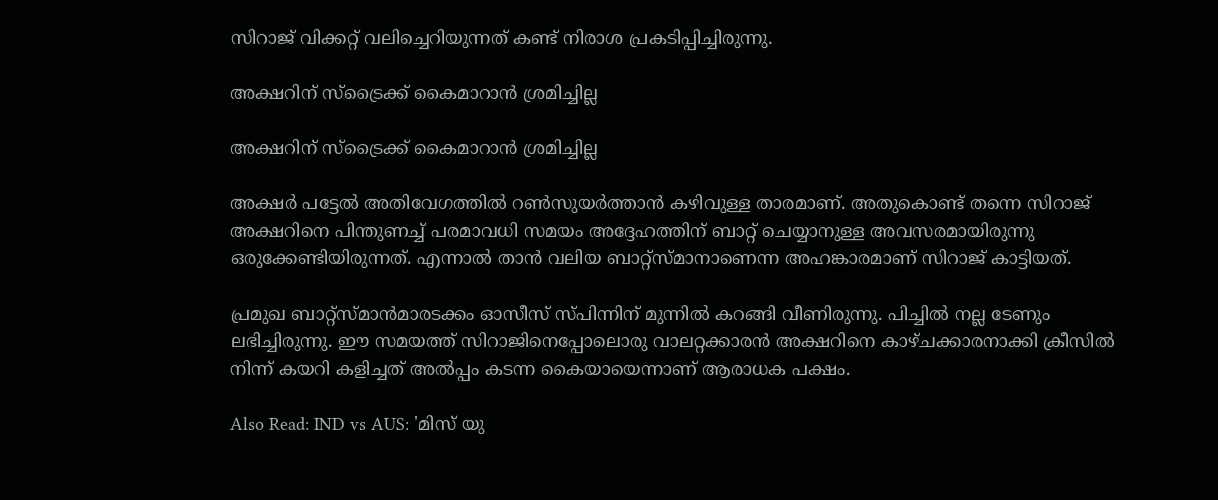സിറാജ് വിക്കറ്റ് വലിച്ചെറിയുന്നത് കണ്ട് നിരാശ പ്രകടിപ്പിച്ചിരുന്നു.

അക്ഷറിന് സ്‌ട്രൈക്ക് കൈമാറാന്‍ ശ്രമിച്ചില്ല

അക്ഷറിന് സ്‌ട്രൈക്ക് കൈമാറാന്‍ ശ്രമിച്ചില്ല

അക്ഷര്‍ പട്ടേല്‍ അതിവേഗത്തില്‍ റണ്‍സുയര്‍ത്താന്‍ കഴിവുള്ള താരമാണ്. അതുകൊണ്ട് തന്നെ സിറാജ് അക്ഷറിനെ പിന്തുണച്ച് പരമാവധി സമയം അദ്ദേഹത്തിന് ബാറ്റ് ചെയ്യാനുള്ള അവസരമായിരുന്നു ഒരുക്കേണ്ടിയിരുന്നത്. എന്നാല്‍ താന്‍ വലിയ ബാറ്റ്‌സ്മാനാണെന്ന അഹങ്കാരമാണ് സിറാജ് കാട്ടിയത്.

പ്രമുഖ ബാറ്റ്‌സ്മാന്‍മാരടക്കം ഓസീസ് സ്പിന്നിന് മുന്നില്‍ കറങ്ങി വീണിരുന്നു. പിച്ചില്‍ നല്ല ടേണും ലഭിച്ചിരുന്നു. ഈ സമയത്ത് സിറാജിനെപ്പോലൊരു വാലറ്റക്കാരന്‍ അക്ഷറിനെ കാഴ്ചക്കാരനാക്കി ക്രീസില്‍ നിന്ന് കയറി കളിച്ചത് അല്‍പ്പം കടന്ന കൈയായെന്നാണ് ആരാധക പക്ഷം.

Also Read: IND vs AUS: 'മിസ് യു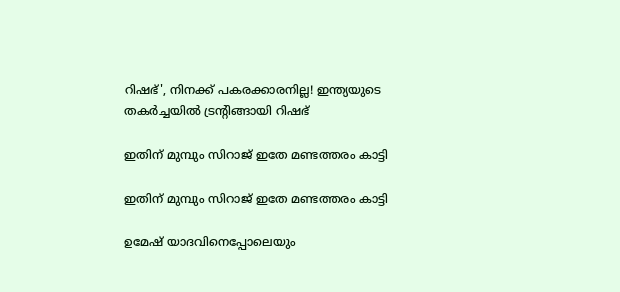റിഷഭ്', നിനക്ക് പകരക്കാരനില്ല! ഇന്ത്യയുടെ തകര്‍ച്ചയില്‍ ട്രന്റിങ്ങായി റിഷഭ്

ഇതിന് മുമ്പും സിറാജ് ഇതേ മണ്ടത്തരം കാട്ടി

ഇതിന് മുമ്പും സിറാജ് ഇതേ മണ്ടത്തരം കാട്ടി

ഉമേഷ് യാദവിനെപ്പോലെയും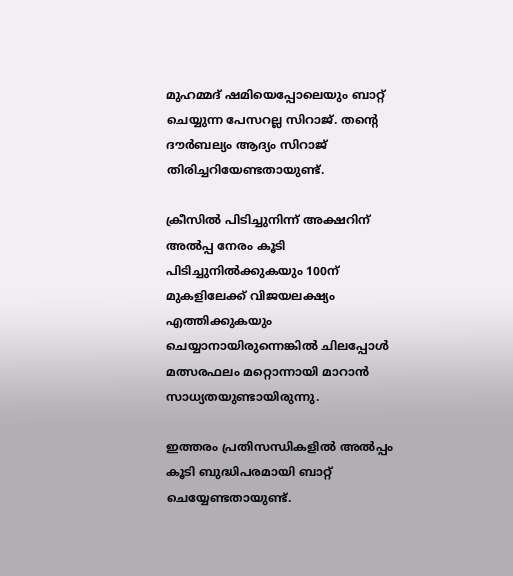മുഹമ്മദ് ഷമിയെപ്പോലെയും ബാറ്റ് ചെയ്യുന്ന പേസറല്ല സിറാജ്. തന്റെ ദൗര്‍ബല്യം ആദ്യം സിറാജ് തിരിച്ചറിയേണ്ടതായുണ്ട്.

ക്രീസില്‍ പിടിച്ചുനിന്ന് അക്ഷറിന് അല്‍പ്പ നേരം കൂടി പിടിച്ചുനില്‍ക്കുകയും 100ന് മുകളിലേക്ക് വിജയലക്ഷ്യം എത്തിക്കുകയും ചെയ്യാനായിരുന്നെങ്കില്‍ ചിലപ്പോള്‍ മത്സരഫലം മറ്റൊന്നായി മാറാന്‍ സാധ്യതയുണ്ടായിരുന്നു.

ഇത്തരം പ്രതിസന്ധികളില്‍ അല്‍പ്പം കൂടി ബുദ്ധിപരമായി ബാറ്റ് ചെയ്യേണ്ടതായുണ്ട്.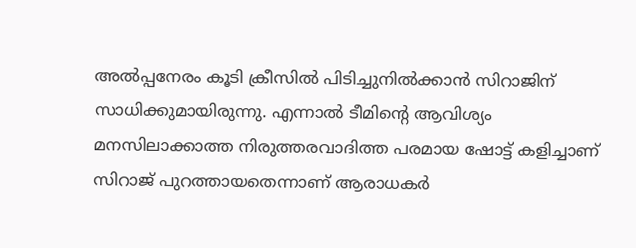അല്‍പ്പനേരം കൂടി ക്രീസില്‍ പിടിച്ചുനില്‍ക്കാന്‍ സിറാജിന് സാധിക്കുമായിരുന്നു. എന്നാല്‍ ടീമിന്റെ ആവിശ്യം മനസിലാക്കാത്ത നിരുത്തരവാദിത്ത പരമായ ഷോട്ട് കളിച്ചാണ് സിറാജ് പുറത്തായതെന്നാണ് ആരാധകര്‍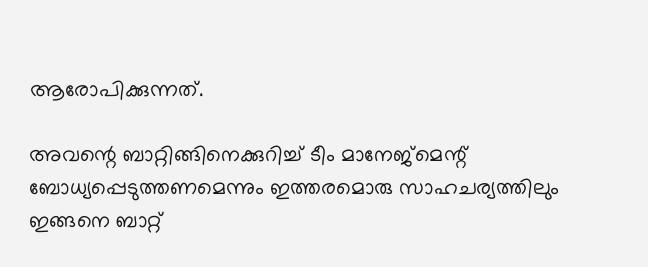ആരോപിക്കുന്നത്.

അവന്റെ ബാറ്റിങ്ങിനെക്കുറിച്ച് ടീം മാനേജ്‌മെന്റ് ബോധ്യപ്പെടുത്തണമെന്നും ഇത്തരമൊരു സാഹചര്യത്തിലും ഇങ്ങനെ ബാറ്റ്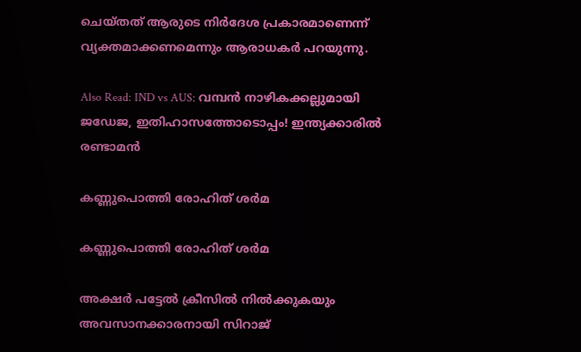ചെയ്തത് ആരുടെ നിര്‍ദേശ പ്രകാരമാണെന്ന് വ്യക്തമാക്കണമെന്നും ആരാധകര്‍ പറയുന്നു.

Also Read: IND vs AUS: വമ്പന്‍ നാഴികക്കല്ലുമായി ജഡേജ, ഇതിഹാസത്തോടൊപ്പം! ഇന്ത്യക്കാരില്‍ രണ്ടാമന്‍

കണ്ണുപൊത്തി രോഹിത് ശര്‍മ

കണ്ണുപൊത്തി രോഹിത് ശര്‍മ

അക്ഷര്‍ പട്ടേല്‍ ക്രീസില്‍ നില്‍ക്കുകയും അവസാനക്കാരനായി സിറാജ്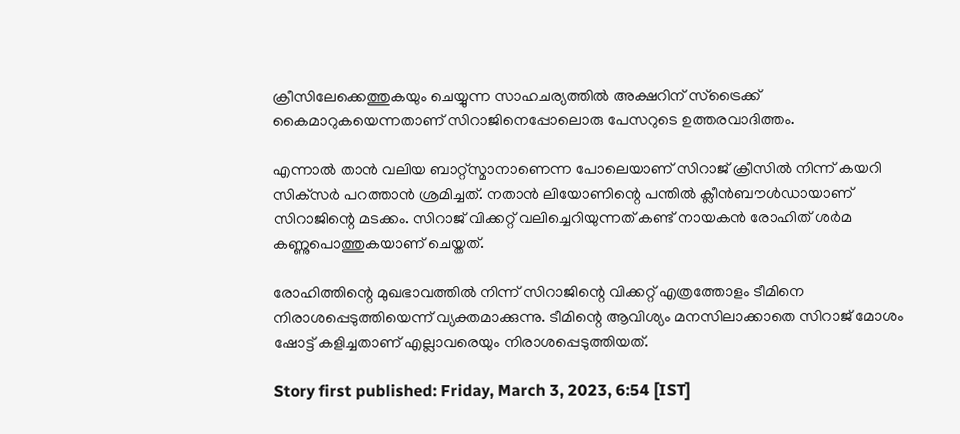ക്രീസിലേക്കെത്തുകയും ചെയ്യുന്ന സാഹചര്യത്തില്‍ അക്ഷറിന് സ്‌ട്രൈക്ക് കൈമാറുകയെന്നതാണ് സിറാജിനെപ്പോലൊരു പേസറുടെ ഉത്തരവാദിത്തം.

എന്നാല്‍ താന്‍ വലിയ ബാറ്റ്‌സ്മാനാണെന്ന പോലെയാണ് സിറാജ് ക്രീസില്‍ നിന്ന് കയറി സിക്‌സര്‍ പറത്താന്‍ ശ്രമിച്ചത്. നതാന്‍ ലിയോണിന്റെ പന്തില്‍ ക്ലീന്‍ബൗള്‍ഡായാണ് സിറാജിന്റെ മടക്കം. സിറാജ് വിക്കറ്റ് വലിച്ചെറിയുന്നത് കണ്ട് നായകന്‍ രോഹിത് ശര്‍മ കണ്ണുപൊത്തുകയാണ് ചെയ്തത്.

രോഹിത്തിന്റെ മുഖഭാവത്തില്‍ നിന്ന് സിറാജിന്റെ വിക്കറ്റ് എത്രത്തോളം ടീമിനെ നിരാശപ്പെടുത്തിയെന്ന് വ്യക്തമാക്കുന്നു. ടീമിന്റെ ആവിശ്യം മനസിലാക്കാതെ സിറാജ് മോശം ഷോട്ട് കളിച്ചതാണ് എല്ലാവരെയും നിരാശപ്പെടുത്തിയത്.

Story first published: Friday, March 3, 2023, 6:54 [IST]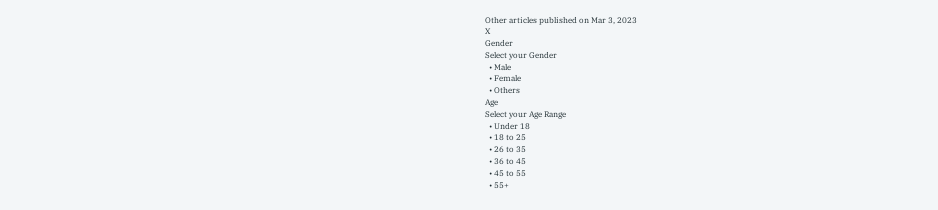Other articles published on Mar 3, 2023
X
Gender
Select your Gender
  • Male
  • Female
  • Others
Age
Select your Age Range
  • Under 18
  • 18 to 25
  • 26 to 35
  • 36 to 45
  • 45 to 55
  • 55+